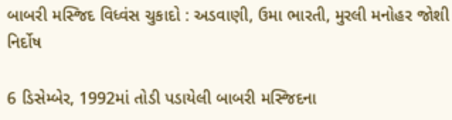બાબરી મસ્જિદ વિધ્વંસ ચુકાદો : અડવાણી, ઉમા ભારતી, મુરલી મનોહર જોશી નિર્દોષ

6 ડિસેમ્બેર, 1992માં તોડી પડાયેલી બાબરી મસ્જિદના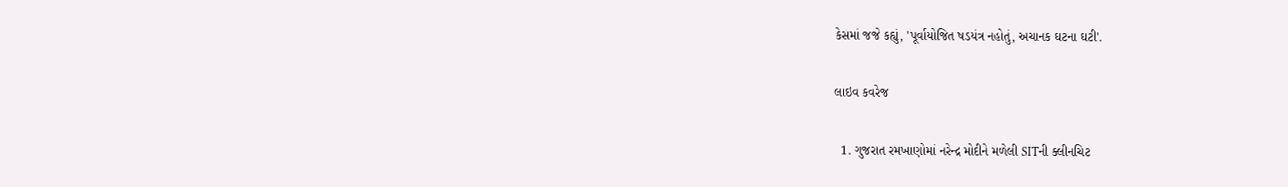કેસમાં જજે કહ્યું, 'પૂર્વાયોજિત ષડયંત્ર નહોતું, અચાનક ઘટના ઘટી'.

લાઇવ કવરેજ

  1. ગુજરાત રમખાણોમાં નરેન્દ્ર મોદીને મળેલી SITની ક્લીનચિટ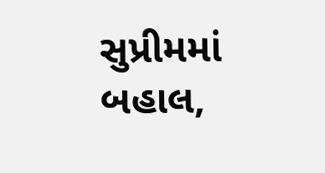સુપ્રીમમાં બહાલ,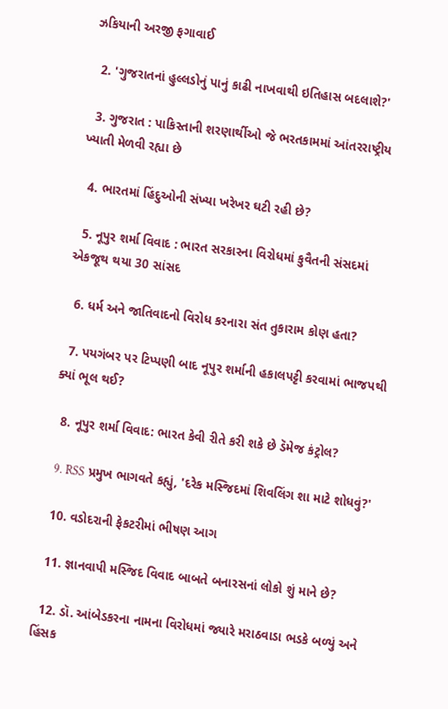ઝકિયાની અરજી ફગાવાઈ

  2. 'ગુજરાતનાં હુલ્લડોનું પાનું કાઢી નાખવાથી ઇતિહાસ બદલાશે?'

  3. ગુજરાત : પાકિસ્તાની શરણાર્થીઓ જે ભરતકામમાં આંતરરાષ્ટ્રીય ખ્યાતી મેળવી રહ્યા છે

  4. ભારતમાં હિંદુઓની સંખ્યા ખરેખર ઘટી રહી છે?

  5. નૂપુર શર્મા વિવાદ : ભારત સરકારના વિરોધમાં કુવૈતની સંસદમાં એકજૂથ થયા 30 સાંસદ

  6. ધર્મ અને જાતિવાદનો વિરોધ કરનારા સંત તુકારામ કોણ હતા?

  7. પયગંબર પર ટિપ્પણી બાદ નૂપુર શર્માની હકાલપટ્ટી કરવામાં ભાજપથી ક્યાં ભૂલ થઈ?

  8. નૂપુર શર્મા વિવાદ: ભારત કેવી રીતે કરી શકે છે ડૅમેજ કંટ્રોલ?

  9. RSS પ્રમુખ ભાગવતે કહ્યું, 'દરેક મસ્જિદમાં શિવલિંગ શા માટે શોધવું?'

  10. વડોદરાની ફેકટરીમાં ભીષણ આગ

  11. જ્ઞાનવાપી મસ્જિદ વિવાદ બાબતે બનારસનાં લોકો શું માને છે?

  12. ડૉ. આંબેડકરના નામના વિરોધમાં જ્યારે મરાઠવાડા ભડકે બળ્યું અને હિંસક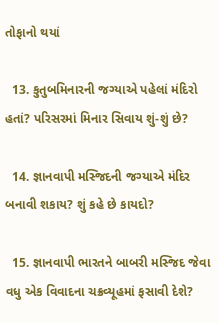તોફાનો થયાં

  13. કુતુબમિનારની જગ્યાએ પહેલાં મંદિરો હતાં? પરિસરમાં મિનાર સિવાય શું-શું છે?

  14. જ્ઞાનવાપી મસ્જિદની જગ્યાએ મંદિર બનાવી શકાય? શું કહે છે કાયદો?

  15. જ્ઞાનવાપી ભારતને બાબરી મસ્જિદ જેવા વધુ એક વિવાદના ચક્રવ્યૂહમાં ફસાવી દેશે?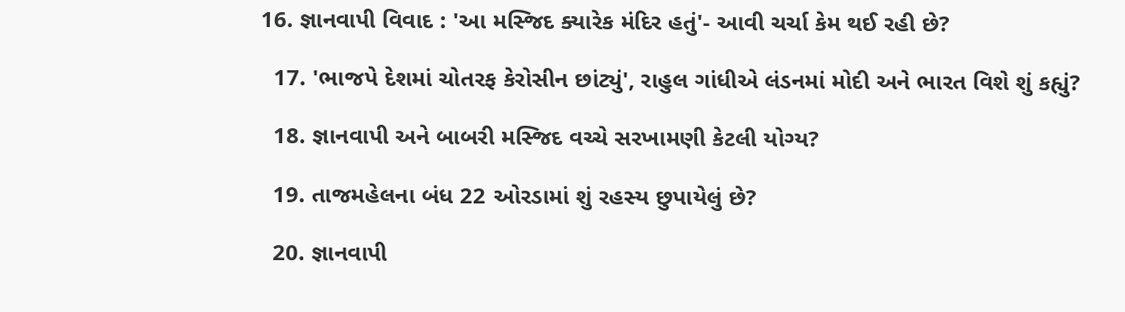16. જ્ઞાનવાપી વિવાદ : 'આ મસ્જિદ ક્યારેક મંદિર હતું'- આવી ચર્ચા કેમ થઈ રહી છે?

  17. 'ભાજપે દેશમાં ચોતરફ કેરોસીન છાંટ્યું', રાહુલ ગાંધીએ લંડનમાં મોદી અને ભારત વિશે શું કહ્યું?

  18. જ્ઞાનવાપી અને બાબરી મસ્જિદ વચ્ચે સરખામણી કેટલી યોગ્ય?

  19. તાજમહેલના બંધ 22 ઓરડામાં શું રહસ્ય છુપાયેલું છે?

  20. જ્ઞાનવાપી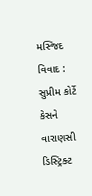મસ્જિદ વિવાદ : સુપ્રીમ કોર્ટે કેસને વારાણસી ડિસ્ટ્રિક્ટ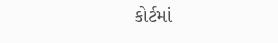કોર્ટમાં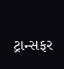ટ્રાન્સફર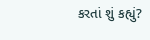કરતાં શું કહ્યું?